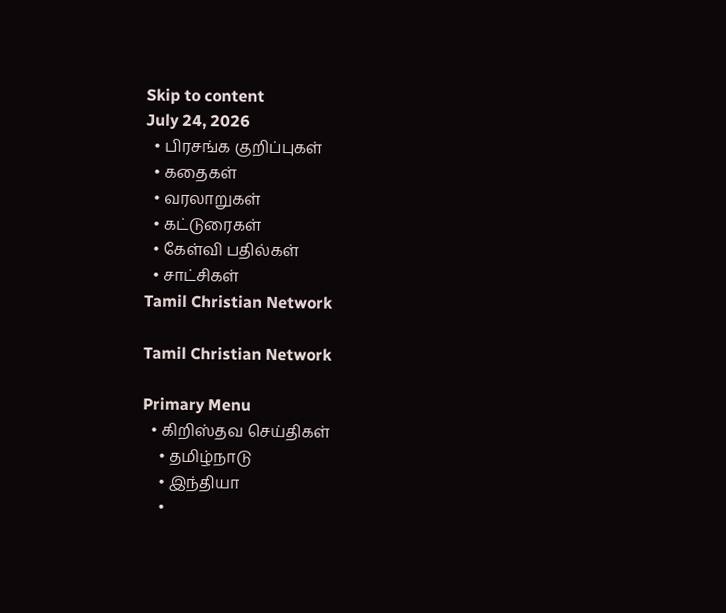Skip to content
July 24, 2026
  • பிரசங்க குறிப்புகள்
  • கதைகள்
  • வரலாறுகள்
  • கட்டுரைகள்
  • கேள்வி பதில்கள்
  • சாட்சிகள்
Tamil Christian Network

Tamil Christian Network

Primary Menu
  • கிறிஸ்தவ செய்திகள்
    • தமிழ்நாடு
    • இந்தியா
    •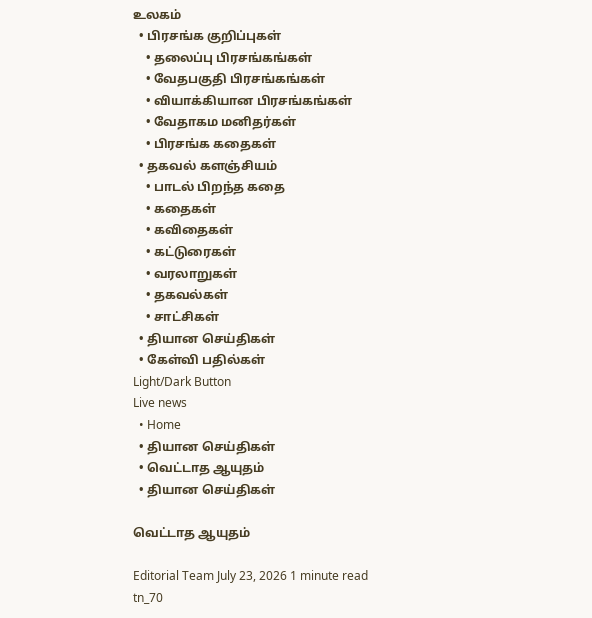உலகம்
  • பிரசங்க குறிப்புகள்
    • தலைப்பு பிரசங்கங்கள்
    • வேதபகுதி பிரசங்கங்கள்
    • வியாக்கியான பிரசங்கங்கள்
    • வேதாகம மனிதர்கள்
    • பிரசங்க கதைகள்
  • தகவல் களஞ்சியம்
    • பாடல் பிறந்த கதை
    • கதைகள்
    • கவிதைகள்
    • கட்டுரைகள்
    • வரலாறுகள்
    • தகவல்கள்
    • சாட்சிகள்
  • தியான செய்திகள்
  • கேள்வி பதில்கள்
Light/Dark Button
Live news
  • Home
  • தியான செய்திகள்
  • வெட்டாத ஆயுதம்
  • தியான செய்திகள்

வெட்டாத ஆயுதம்

Editorial Team July 23, 2026 1 minute read
tn_70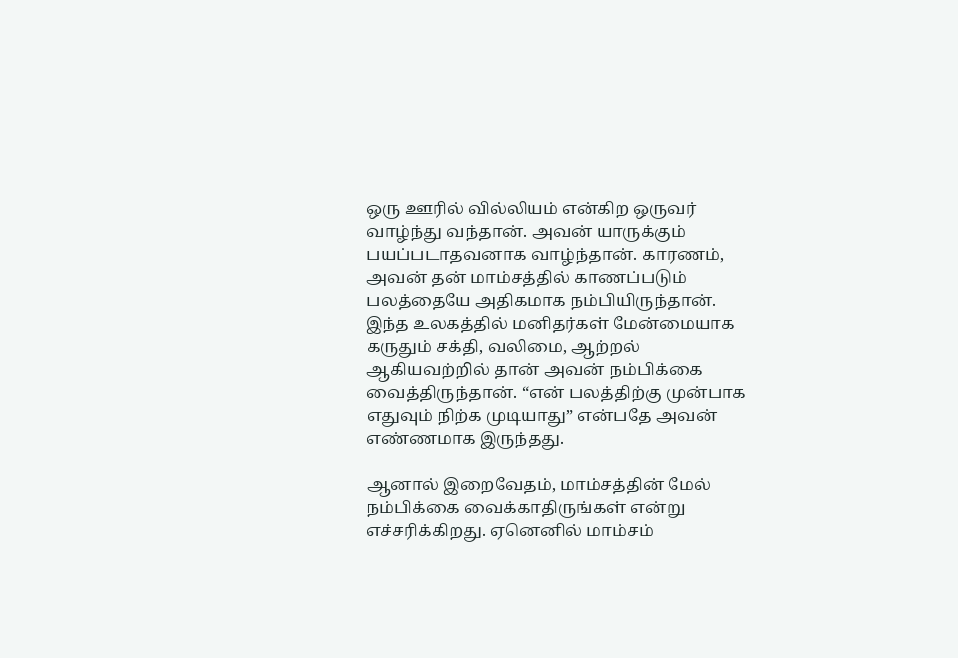ஒரு ஊரில் வில்லியம் என்கிற ஒருவர் வாழ்ந்து வந்தான். அவன் யாருக்கும் பயப்படாதவனாக வாழ்ந்தான். காரணம், அவன் தன் மாம்சத்தில் காணப்படும் பலத்தையே அதிகமாக நம்பியிருந்தான். இந்த உலகத்தில் மனிதர்கள் மேன்மையாக கருதும் சக்தி, வலிமை, ஆற்றல் ஆகியவற்றில் தான் அவன் நம்பிக்கை வைத்திருந்தான். “என் பலத்திற்கு முன்பாக எதுவும் நிற்க முடியாது” என்பதே அவன் எண்ணமாக இருந்தது.

ஆனால் இறைவேதம், மாம்சத்தின் மேல் நம்பிக்கை வைக்காதிருங்கள் என்று எச்சரிக்கிறது. ஏனெனில் மாம்சம்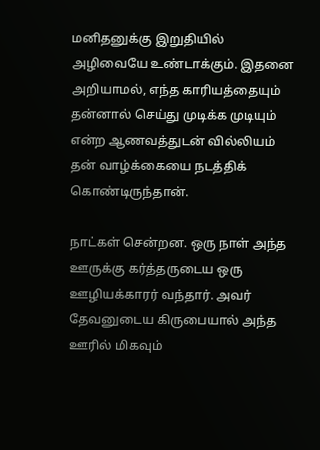மனிதனுக்கு இறுதியில் அழிவையே உண்டாக்கும். இதனை அறியாமல், எந்த காரியத்தையும் தன்னால் செய்து முடிக்க முடியும் என்ற ஆணவத்துடன் வில்லியம் தன் வாழ்க்கையை நடத்திக் கொண்டிருந்தான்.

நாட்கள் சென்றன. ஒரு நாள் அந்த ஊருக்கு கர்த்தருடைய ஒரு ஊழியக்காரர் வந்தார். அவர் தேவனுடைய கிருபையால் அந்த ஊரில் மிகவும்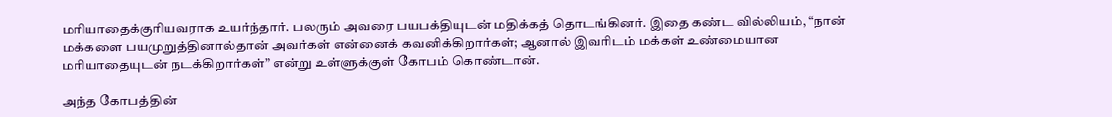மரியாதைக்குரியவராக உயர்ந்தார். பலரும் அவரை பயபக்தியுடன் மதிக்கத் தொடங்கினர். இதை கண்ட வில்லியம், “நான் மக்களை பயமுறுத்தினால்தான் அவர்கள் என்னைக் கவனிக்கிறார்கள்; ஆனால் இவரிடம் மக்கள் உண்மையான மரியாதையுடன் நடக்கிறார்கள்” என்று உள்ளுக்குள் கோபம் கொண்டான்.

அந்த கோபத்தின்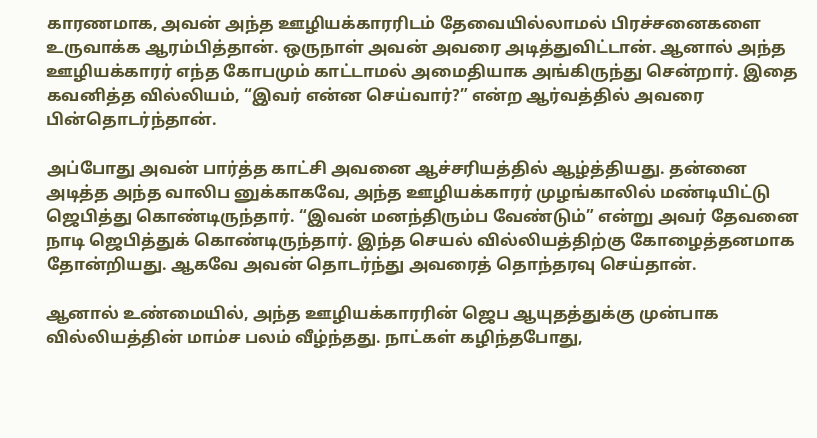காரணமாக, அவன் அந்த ஊழியக்காரரிடம் தேவையில்லாமல் பிரச்சனைகளை உருவாக்க ஆரம்பித்தான். ஒருநாள் அவன் அவரை அடித்துவிட்டான். ஆனால் அந்த ஊழியக்காரர் எந்த கோபமும் காட்டாமல் அமைதியாக அங்கிருந்து சென்றார். இதை கவனித்த வில்லியம், “இவர் என்ன செய்வார்?” என்ற ஆர்வத்தில் அவரை பின்தொடர்ந்தான்.

அப்போது அவன் பார்த்த காட்சி அவனை ஆச்சரியத்தில் ஆழ்த்தியது. தன்னை அடித்த அந்த வாலிப னுக்காகவே, அந்த ஊழியக்காரர் முழங்காலில் மண்டியிட்டு ஜெபித்து கொண்டிருந்தார். “இவன் மனந்திரும்ப வேண்டும்” என்று அவர் தேவனை நாடி ஜெபித்துக் கொண்டிருந்தார். இந்த செயல் வில்லியத்திற்கு கோழைத்தனமாக தோன்றியது. ஆகவே அவன் தொடர்ந்து அவரைத் தொந்தரவு செய்தான்.

ஆனால் உண்மையில், அந்த ஊழியக்காரரின் ஜெப ஆயுதத்துக்கு முன்பாக வில்லியத்தின் மாம்ச பலம் வீழ்ந்தது. நாட்கள் கழிந்தபோது,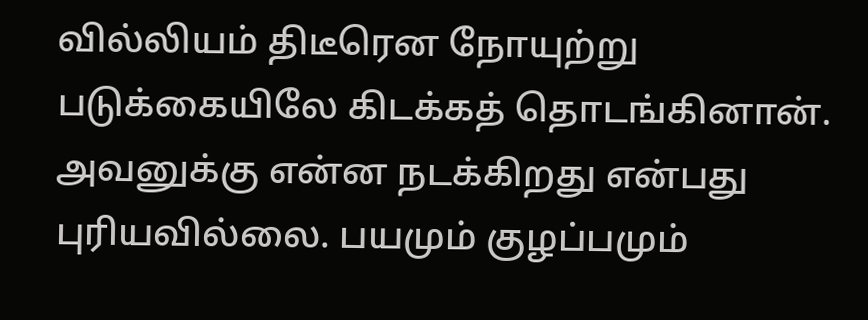வில்லியம் திடீரென நோயுற்று படுக்கையிலே கிடக்கத் தொடங்கினான். அவனுக்கு என்ன நடக்கிறது என்பது புரியவில்லை. பயமும் குழப்பமும்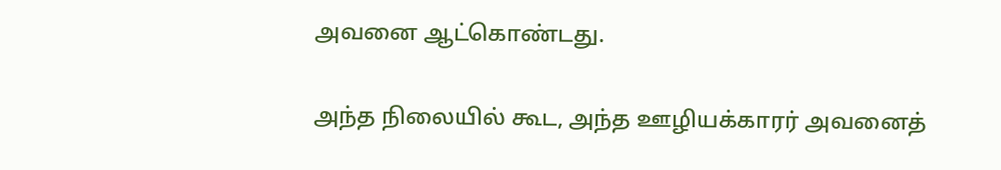அவனை ஆட்கொண்டது.

அந்த நிலையில் கூட, அந்த ஊழியக்காரர் அவனைத்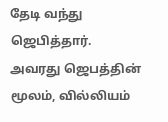தேடி வந்து ஜெபித்தார். அவரது ஜெபத்தின் மூலம், வில்லியம்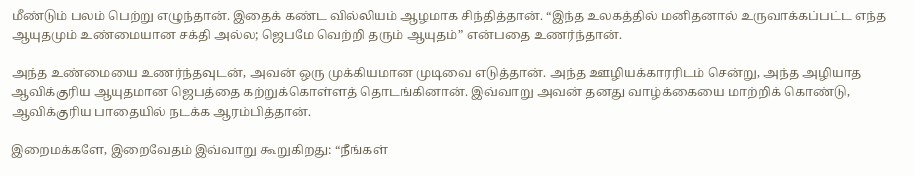மீண்டும் பலம் பெற்று எழுந்தான். இதைக் கண்ட வில்லியம் ஆழமாக சிந்தித்தான். “இந்த உலகத்தில் மனிதனால் உருவாக்கப்பட்ட எந்த ஆயுதமும் உண்மையான சக்தி அல்ல; ஜெபமே வெற்றி தரும் ஆயுதம்” என்பதை உணர்ந்தான்.

அந்த உண்மையை உணர்ந்தவுடன், அவன் ஒரு முக்கியமான முடிவை எடுத்தான். அந்த ஊழியக்காரரிடம் சென்று, அந்த அழியாத ஆவிக்குரிய ஆயுதமான ஜெபத்தை கற்றுக்கொள்ளத் தொடங்கினான். இவ்வாறு அவன் தனது வாழ்க்கையை மாற்றிக் கொண்டு, ஆவிக்குரிய பாதையில் நடக்க ஆரம்பித்தான்.

இறைமக்களே, இறைவேதம் இவ்வாறு கூறுகிறது: “நீங்கள்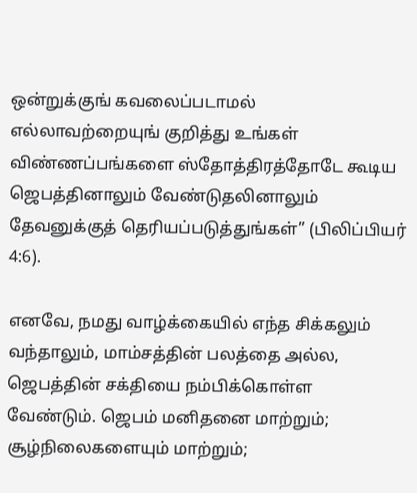ஒன்றுக்குங் கவலைப்படாமல் எல்லாவற்றையுங் குறித்து உங்கள் விண்ணப்பங்களை ஸ்தோத்திரத்தோடே கூடிய ஜெபத்தினாலும் வேண்டுதலினாலும் தேவனுக்குத் தெரியப்படுத்துங்கள்” (பிலிப்பியர் 4:6).

எனவே, நமது வாழ்க்கையில் எந்த சிக்கலும் வந்தாலும், மாம்சத்தின் பலத்தை அல்ல, ஜெபத்தின் சக்தியை நம்பிக்கொள்ள வேண்டும். ஜெபம் மனிதனை மாற்றும்; சூழ்நிலைகளையும் மாற்றும்;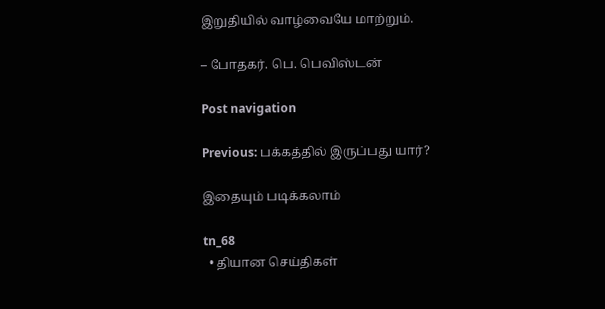இறுதியில் வாழ்வையே மாற்றும்.

– போதகர். பெ. பெவிஸ்டன்

Post navigation

Previous: பக்கத்தில் இருப்பது யார்?

இதையும் படிக்கலாம்

tn_68
  • தியான செய்திகள்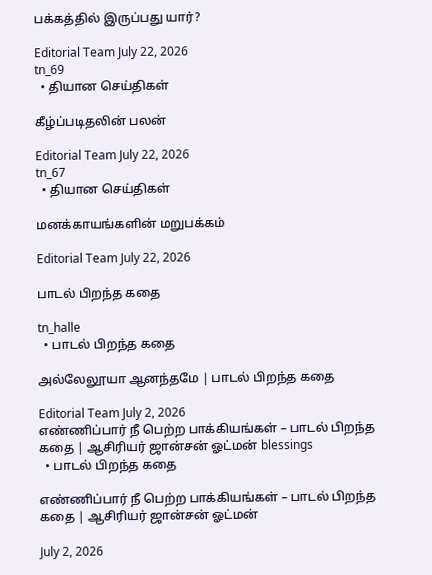பக்கத்தில் இருப்பது யார்?

Editorial Team July 22, 2026
tn_69
  • தியான செய்திகள்

கீழ்ப்படிதலின் பலன்

Editorial Team July 22, 2026
tn_67
  • தியான செய்திகள்

மனக்காயங்களின் மறுபக்கம்

Editorial Team July 22, 2026

பாடல் பிறந்த கதை

tn_halle
  • பாடல் பிறந்த கதை

அல்லேலூயா ஆனந்தமே | பாடல் பிறந்த கதை

Editorial Team July 2, 2026
எண்ணிப்பார் நீ பெற்ற பாக்கியங்கள் – பாடல் பிறந்த கதை | ஆசிரியர் ஜான்சன் ஓட்மன் blessings
  • பாடல் பிறந்த கதை

எண்ணிப்பார் நீ பெற்ற பாக்கியங்கள் – பாடல் பிறந்த கதை | ஆசிரியர் ஜான்சன் ஓட்மன்

July 2, 2026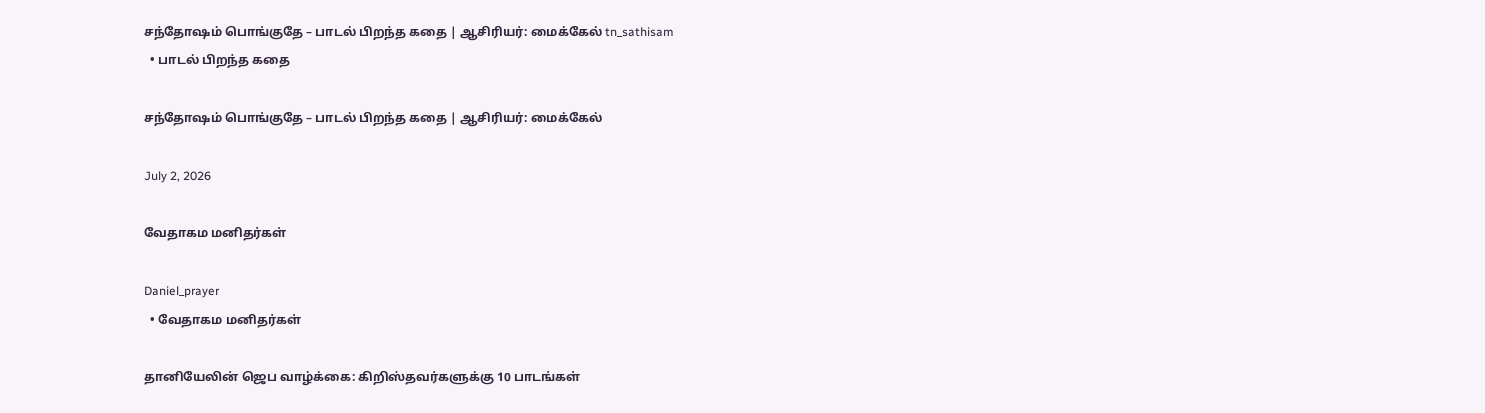சந்தோஷம் பொங்குதே – பாடல் பிறந்த கதை | ஆசிரியர்: மைக்கேல் tn_sathisam
  • பாடல் பிறந்த கதை

சந்தோஷம் பொங்குதே – பாடல் பிறந்த கதை | ஆசிரியர்: மைக்கேல்

July 2, 2026

வேதாகம மனிதர்கள்

Daniel_prayer
  • வேதாகம மனிதர்கள்

தானியேலின் ஜெப வாழ்க்கை: கிறிஸ்தவர்களுக்கு 10 பாடங்கள்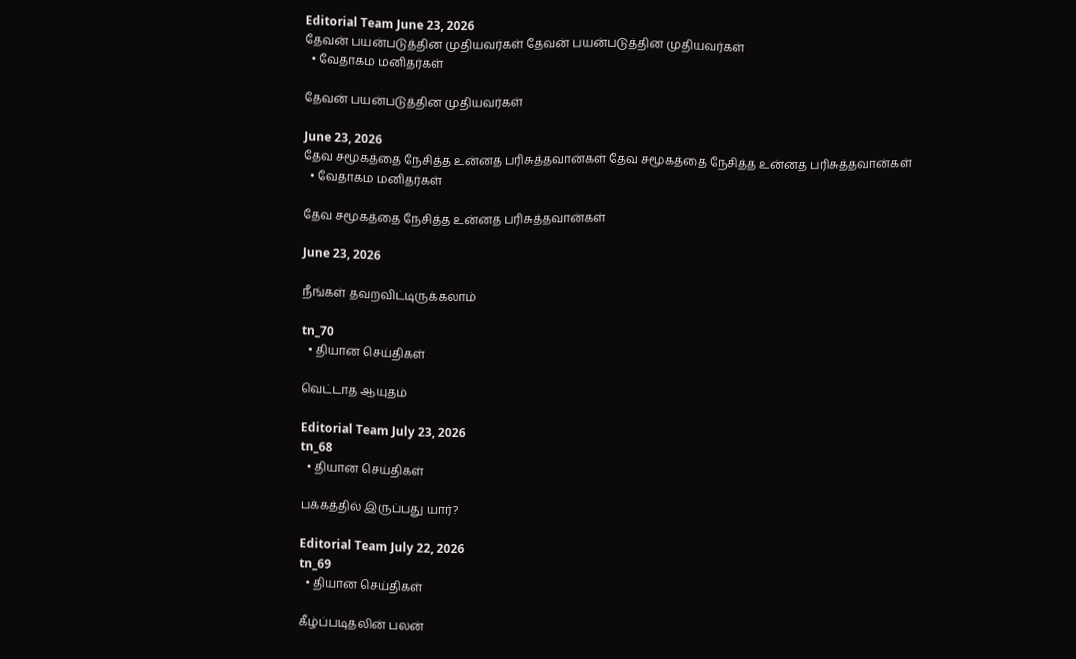Editorial Team June 23, 2026
தேவன் பயன்படுத்தின முதியவர்கள் தேவன் பயன்படுத்தின முதியவர்கள்
  • வேதாகம மனிதர்கள்

தேவன் பயன்படுத்தின முதியவர்கள்

June 23, 2026
தேவ சமூகத்தை நேசித்த உன்னத பரிசுத்தவான்கள் தேவ சமூகத்தை நேசித்த உன்னத பரிசுத்தவான்கள்
  • வேதாகம மனிதர்கள்

தேவ சமூகத்தை நேசித்த உன்னத பரிசுத்தவான்கள்

June 23, 2026

நீங்கள் தவறவிட்டிருக்கலாம்

tn_70
  • தியான செய்திகள்

வெட்டாத ஆயுதம்

Editorial Team July 23, 2026
tn_68
  • தியான செய்திகள்

பக்கத்தில் இருப்பது யார்?

Editorial Team July 22, 2026
tn_69
  • தியான செய்திகள்

கீழ்ப்படிதலின் பலன்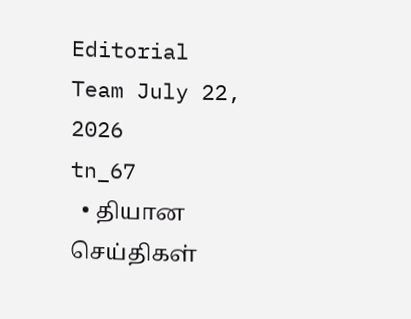Editorial Team July 22, 2026
tn_67
  • தியான செய்திகள்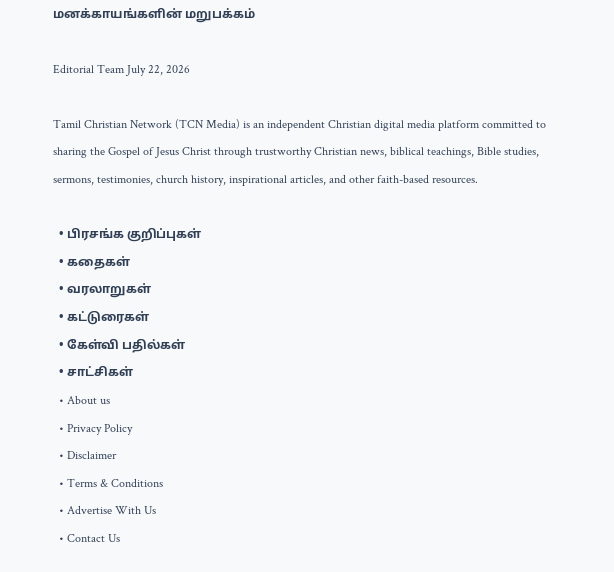மனக்காயங்களின் மறுபக்கம்

Editorial Team July 22, 2026

Tamil Christian Network (TCN Media) is an independent Christian digital media platform committed to sharing the Gospel of Jesus Christ through trustworthy Christian news, biblical teachings, Bible studies, sermons, testimonies, church history, inspirational articles, and other faith-based resources.

  • பிரசங்க குறிப்புகள்
  • கதைகள்
  • வரலாறுகள்
  • கட்டுரைகள்
  • கேள்வி பதில்கள்
  • சாட்சிகள்
  • About us
  • Privacy Policy
  • Disclaimer
  • Terms & Conditions
  • Advertise With Us
  • Contact Us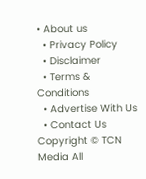• About us
  • Privacy Policy
  • Disclaimer
  • Terms & Conditions
  • Advertise With Us
  • Contact Us
Copyright © TCN Media All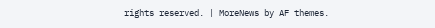rights reserved. | MoreNews by AF themes.